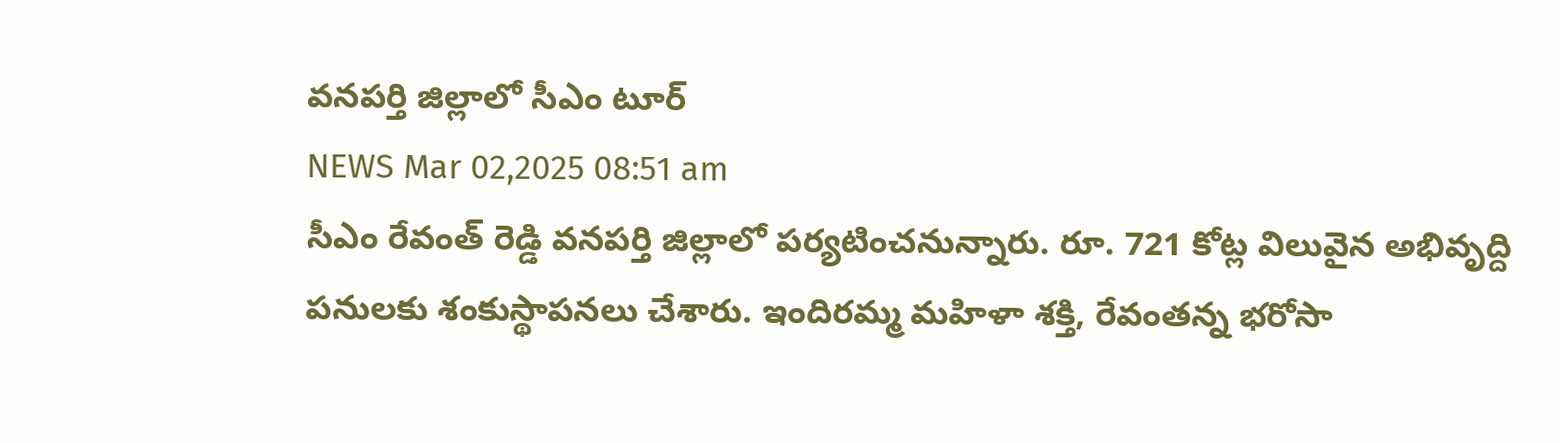వనపర్తి జిల్లాలో సీఎం టూర్
NEWS Mar 02,2025 08:51 am
సీఎం రేవంత్ రెడ్డి వనపర్తి జిల్లాలో పర్యటించనున్నారు. రూ. 721 కోట్ల విలువైన అభివృద్ది పనులకు శంకుస్థాపనలు చేశారు. ఇందిరమ్మ మహిళా శక్తి, రేవంతన్న భరోసా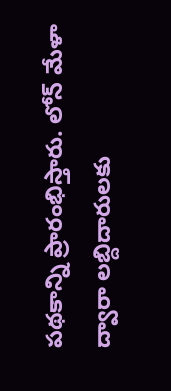పథకాన్ని ప్రారంభిస్తారు. లోన్ మేళా ద్వారా లబ్దిదారులకు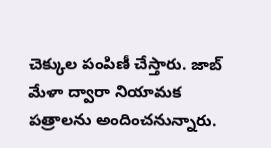చెక్కుల పంపిణీ చేస్తారు. జాబ్ మేళా ద్వారా నియామక పత్రాలను అందించనున్నారు.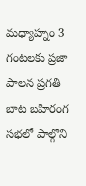మధ్యాహ్నం 3 గంటలకు ప్రజా పాలన ప్రగతి బాట బహిరంగ సభలో పాల్గొని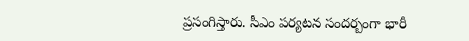ప్రసంగిస్తారు. సీఎం పర్యటన సందర్బంగా భారీ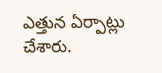ఎత్తున ఏర్పాట్లు చేశారు.